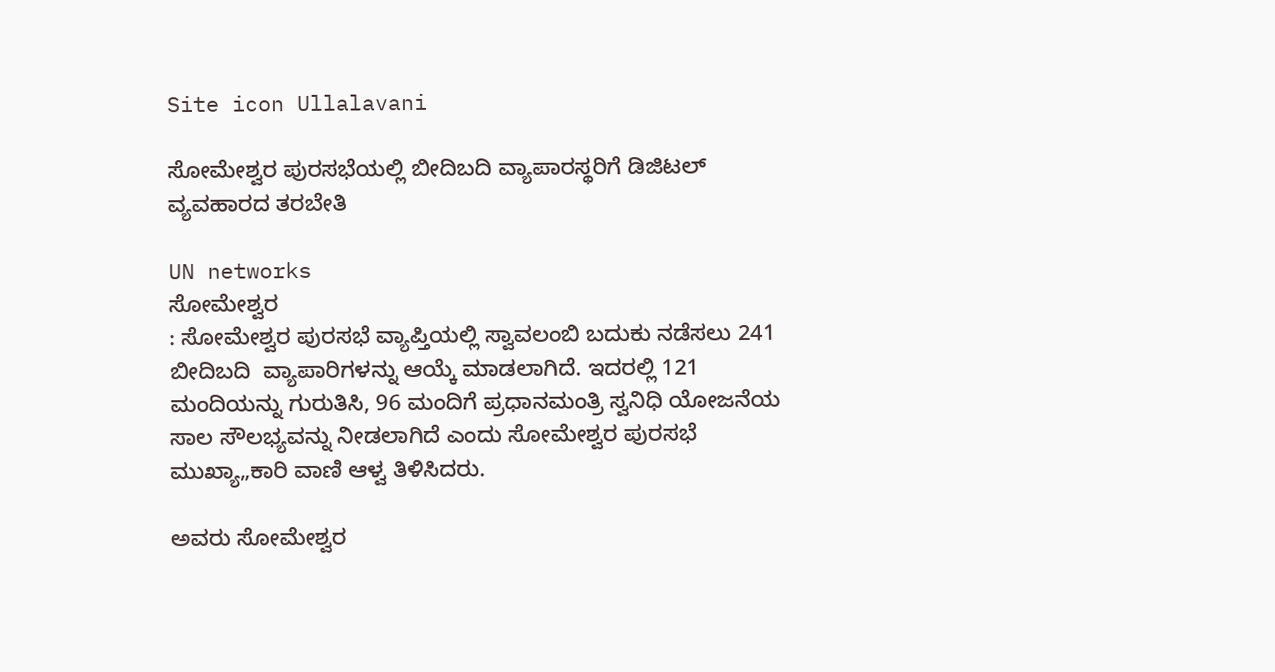Site icon Ullalavani

ಸೋಮೇಶ್ವರ ಪುರಸಭೆಯಲ್ಲಿ ಬೀದಿಬದಿ ವ್ಯಾಪಾರಸ್ಥರಿಗೆ ಡಿಜಿಟಲ್ ವ್ಯವಹಾರದ ತರಬೇತಿ

UN networks
ಸೋಮೇಶ್ವರ
: ಸೋಮೇಶ್ವರ ಪುರಸಭೆ ವ್ಯಾಪ್ತಿಯಲ್ಲಿ ಸ್ವಾವಲಂಬಿ ಬದುಕು ನಡೆಸಲು 241 ಬೀದಿಬದಿ  ವ್ಯಾಪಾರಿಗಳನ್ನು ಆಯ್ಕೆ ಮಾಡಲಾಗಿದೆ. ಇದರಲ್ಲಿ 121 ಮಂದಿಯನ್ನು ಗುರುತಿಸಿ, 96 ಮಂದಿಗೆ ಪ್ರಧಾನಮಂತ್ರಿ ಸ್ವನಿಧಿ ಯೋಜನೆಯ ಸಾಲ ಸೌಲಭ್ಯವನ್ನು ನೀಡಲಾಗಿದೆ ಎಂದು ಸೋಮೇಶ್ವರ ಪುರಸಭೆ ಮುಖ್ಯಾ„ಕಾರಿ ವಾಣಿ ಆಳ್ವ ತಿಳಿಸಿದರು.

ಅವರು ಸೋಮೇಶ್ವರ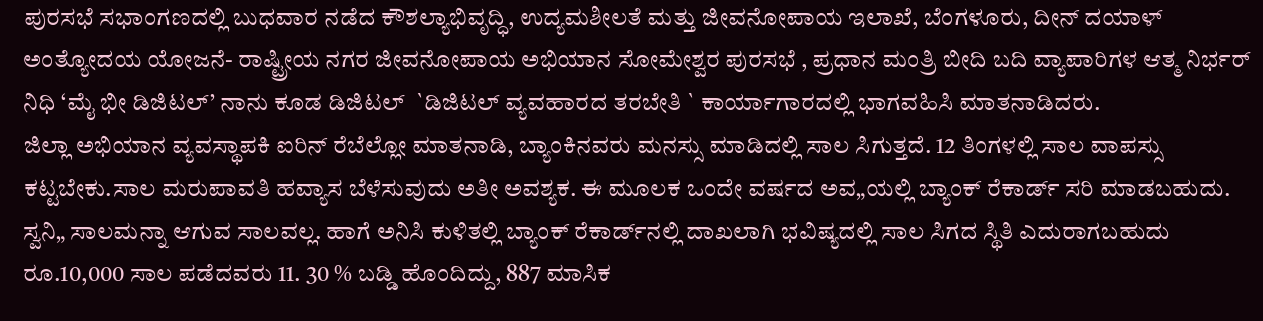ಪುರಸಭೆ ಸಭಾಂಗಣದಲ್ಲಿ ಬುಧವಾರ ನಡೆದ ಕೌಶಲ್ಯಾಭಿವೃದ್ಧಿ, ಉದ್ಯಮಶೀಲತೆ ಮತ್ತು ಜೀವನೋಪಾಯ ಇಲಾಖೆ, ಬೆಂಗಳೂರು, ದೀನ್ ದಯಾಳ್ ಅಂತ್ಯೋದಯ ಯೋಜನೆ- ರಾಷ್ಟ್ರೀಯ ನಗರ ಜೀವನೋಪಾಯ ಅಭಿಯಾನ ಸೋಮೇಶ್ವರ ಪುರಸಭೆ , ಪ್ರಧಾನ ಮಂತ್ರಿ ಬೀದಿ ಬದಿ ವ್ಯಾಪಾರಿಗಳ ಆತ್ಮ ನಿರ್ಭರ್ ನಿಧಿ ‘ಮೈ ಭೀ ಡಿಜಿಟಲ್’ ನಾನು ಕೂಡ ಡಿಜಿಟಲ್  `ಡಿಜಿಟಲ್ ವ್ಯವಹಾರದ ತರಬೇತಿ ` ಕಾರ್ಯಾಗಾರದಲ್ಲಿ ಭಾಗವಹಿಸಿ ಮಾತನಾಡಿದರು.
ಜಿಲ್ಲಾ ಅಭಿಯಾನ ವ್ಯವಸ್ಥಾಪಕಿ ಐರಿನ್ ರೆಬೆಲ್ಲೋ ಮಾತನಾಡಿ, ಬ್ಯಾಂಕಿನವರು ಮನಸ್ಸು ಮಾಡಿದಲ್ಲಿ ಸಾಲ ಸಿಗುತ್ತದೆ. 12 ತಿಂಗಳಲ್ಲಿ ಸಾಲ ವಾಪಸ್ಸು ಕಟ್ಟಬೇಕು.ಸಾಲ ಮರುಪಾವತಿ ಹವ್ಯಾಸ ಬೆಳೆಸುವುದು ಅತೀ ಅವಶ್ಯಕ. ಈ ಮೂಲಕ ಒಂದೇ ವರ್ಷದ ಅವ„ಯಲ್ಲಿ ಬ್ಯಾಂಕ್ ರೆಕಾರ್ಡ್ ಸರಿ ಮಾಡಬಹುದು.
ಸ್ವನಿ„ ಸಾಲಮನ್ನಾ ಆಗುವ ಸಾಲವಲ್ಲ. ಹಾಗೆ ಅನಿಸಿ ಕುಳಿತಲ್ಲಿ ಬ್ಯಾಂಕ್ ರೆಕಾರ್ಡ್‍ನಲ್ಲಿ ದಾಖಲಾಗಿ ಭವಿಷ್ಯದಲ್ಲಿ ಸಾಲ ಸಿಗದ ಸ್ಥಿತಿ ಎದುರಾಗಬಹುದು
ರೂ.10,000 ಸಾಲ ಪಡೆದವರು 11. 30 % ಬಡ್ಡಿ ಹೊಂದಿದ್ದು, 887 ಮಾಸಿಕ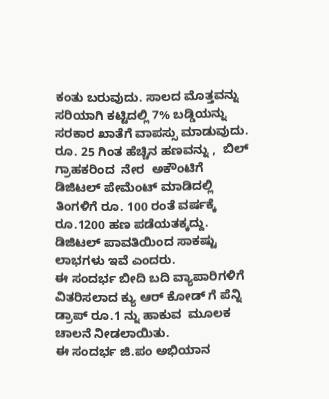ಕಂತು ಬರುವುದು. ಸಾಲದ ಮೊತ್ತವನ್ನು  ಸರಿಯಾಗಿ ಕಟ್ಟಿದಲ್ಲಿ 7% ಬಡ್ಡಿಯನ್ನು ಸರಕಾರ ಖಾತೆಗೆ ವಾಪಸ್ಸು ಮಾಡುವುದು. ರೂ. 25 ಗಿಂತ ಹೆಚ್ಚಿನ ಹಣವನ್ನು ,  ಬಿಲ್ ಗ್ರಾಹಕರಿಂದ  ನೇರ  ಅಕೌಂಟಿಗೆ ಡಿಜಿಟಲ್ ಪೇಮೆಂಟ್ ಮಾಡಿದಲ್ಲಿ ತಿಂಗಳಿಗೆ ರೂ. 100 ರಂತೆ ವರ್ಷಕ್ಕೆ ರೂ.1200 ಹಣ ಪಡೆಯತಕ್ಕದ್ದು.  ಡಿಜಿಟಲ್ ಪಾವತಿಯಿಂದ ಸಾಕಷ್ಟು ಲಾಭಗಳು ಇವೆ ಎಂದರು.
ಈ ಸಂದರ್ಭ ಬೀದಿ ಬದಿ ವ್ಯಾಪಾರಿಗಳಿಗೆ ವಿತರಿಸಲಾದ ಕ್ಯು ಆರ್ ಕೋಡ್ ಗೆ ಪೆನ್ನಿ ಡ್ರಾಪ್ ರೂ.1 ನ್ನು ಹಾಕುವ  ಮೂಲಕ ಚಾಲನೆ ನೀಡಲಾಯಿತು.
ಈ ಸಂದರ್ಭ ಜಿ.ಪಂ ಅಭಿಯಾನ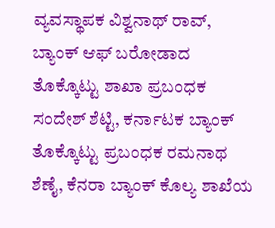ವ್ಯವಸ್ಥಾಪಕ ವಿಶ್ವನಾಥ್ ರಾವ್, ಬ್ಯಾಂಕ್ ಆಫ್ ಬರೋಡಾದ  ತೊಕ್ಕೊಟ್ಟು ಶಾಖಾ ಪ್ರಬಂಧಕ ಸಂದೇಶ್ ಶೆಟ್ಟಿ, ಕರ್ನಾಟಕ ಬ್ಯಾಂಕ್ ತೊಕ್ಕೊಟ್ಟು ಪ್ರಬಂಧಕ ರಮನಾಥ ಶೆಣೈ, ಕೆನರಾ ಬ್ಯಾಂಕ್ ಕೊಲ್ಯ ಶಾಖೆಯ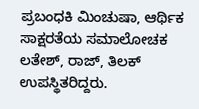ಪ್ರಬಂಧಕಿ ಮಿಂಚುಷಾ, ಆರ್ಥಿಕ ಸಾಕ್ಷರತೆಯ ಸಮಾಲೋಚಕ ಲತೇಶ್, ರಾಜ್, ತಿಲಕ್ ಉಪಸ್ಥಿತರಿದ್ದರು.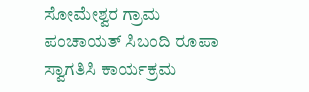ಸೋಮೇಶ್ವರ ಗ್ರಾಮ ಪಂಚಾಯತ್ ಸಿಬಂದಿ ರೂಪಾ ಸ್ವಾಗತಿಸಿ ಕಾರ್ಯಕ್ರಮ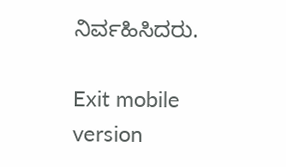ನಿರ್ವಹಿಸಿದರು.

Exit mobile version